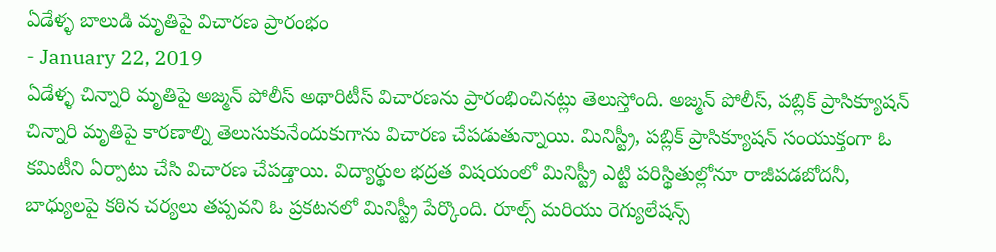ఏడేళ్ళ బాలుడి మృతిపై విచారణ ప్రారంభం
- January 22, 2019
ఏడేళ్ళ చిన్నారి మృతిపై అజ్మన్ పోలీస్ అథారిటీస్ విచారణను ప్రారంభించినట్లు తెలుస్తోంది. అజ్మన్ పోలీస్, పబ్లిక్ ప్రాసిక్యూషన్ చిన్నారి మృతిపై కారణాల్ని తెలుసుకునేందుకుగాను విచారణ చేపడుతున్నాయి. మినిస్ట్రీ, పబ్లిక్ ప్రాసిక్యూషన్ సంయుక్తంగా ఓ కమిటీని ఏర్పాటు చేసి విచారణ చేపడ్తాయి. విద్యార్థుల భద్రత విషయంలో మినిస్ట్రీ ఎట్టి పరిస్థితుల్లోనూ రాజీపడబోదనీ, బాధ్యులపై కఠిన చర్యలు తప్పవని ఓ ప్రకటనలో మినిస్ట్రీ పేర్కొంది. రూల్స్ మరియు రెగ్యులేషన్స్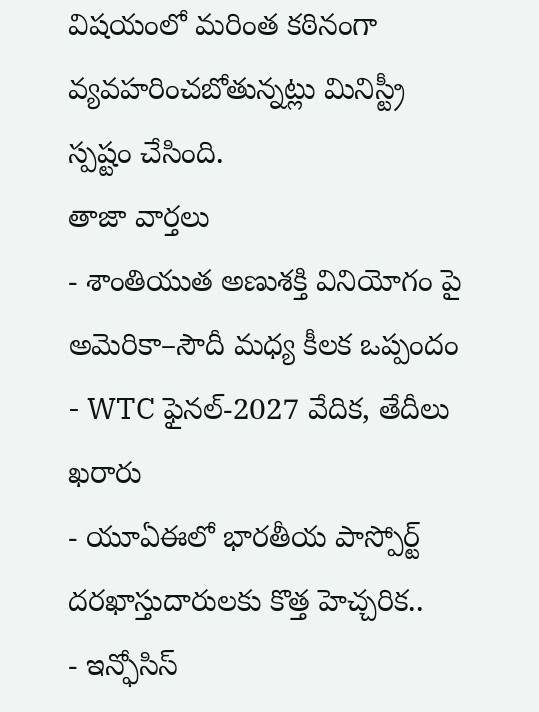విషయంలో మరింత కఠినంగా వ్యవహరించబోతున్నట్లు మినిస్ట్రీ స్పష్టం చేసింది.
తాజా వార్తలు
- శాంతియుత అణుశక్తి వినియోగం పై అమెరికా–సౌదీ మధ్య కీలక ఒప్పందం
- WTC ఫైనల్-2027 వేదిక, తేదీలు ఖరారు
- యూఏఈలో భారతీయ పాస్పోర్ట్ దరఖాస్తుదారులకు కొత్త హెచ్చరిక..
- ఇన్ఫోసిస్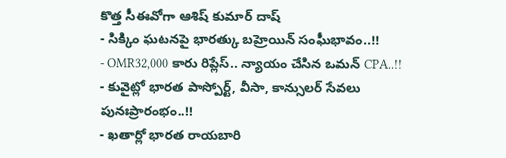కొత్త సీఈవోగా ఆశిష్ కుమార్ దాష్
- సిక్కిం ఘటనపై భారత్కు బహ్రెయిన్ సంఘీభావం..!!
- OMR32,000 కారు రిప్లేస్.. న్యాయం చేసిన ఒమన్ CPA..!!
- కువైట్లో భారత పాస్పోర్ట్, వీసా, కాన్సులర్ సేవలు పునఃప్రారంభం..!!
- ఖతార్లో భారత రాయబారి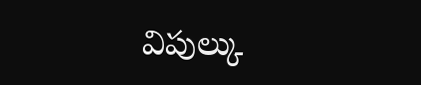విపుల్కు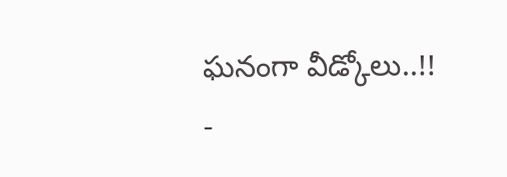ఘనంగా వీడ్కోలు..!!
-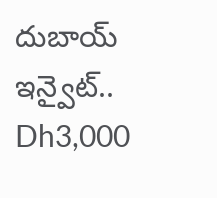దుబాయ్ ఇన్వైట్.. Dh3,000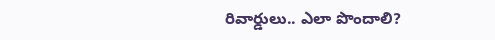రివార్డులు.. ఎలా పొందాలి?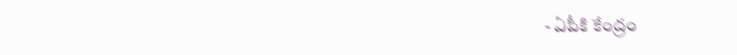- ఏపీకి కేంద్రం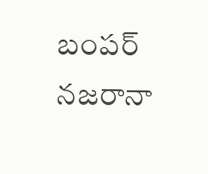బంపర్ నజరానా